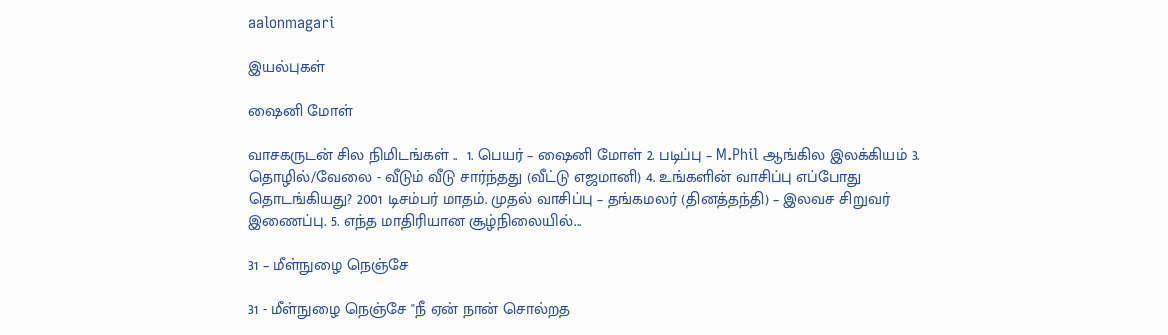aalonmagari

இயல்புகள்

ஷைனி மோள்

வாசகருடன் சில நிமிடங்கள் ..  1. பெயர் – ஷைனி மோள் 2. படிப்பு – M.Phil ஆங்கில இலக்கியம் 3. தொழில்/வேலை - வீடும் வீடு சார்ந்தது (வீட்டு எஜமானி) 4. உங்களின் வாசிப்பு எப்போது தொடங்கியது? 2001 டிசம்பர் மாதம். முதல் வாசிப்பு – தங்கமலர் (தினத்தந்தி) – இலவச சிறுவர் இணைப்பு. 5. எந்த மாதிரியான சூழ்நிலையில்...

31 – மீள்நுழை நெஞ்சே

31 - மீள்நுழை நெஞ்சே "நீ ஏன் நான் சொல்றத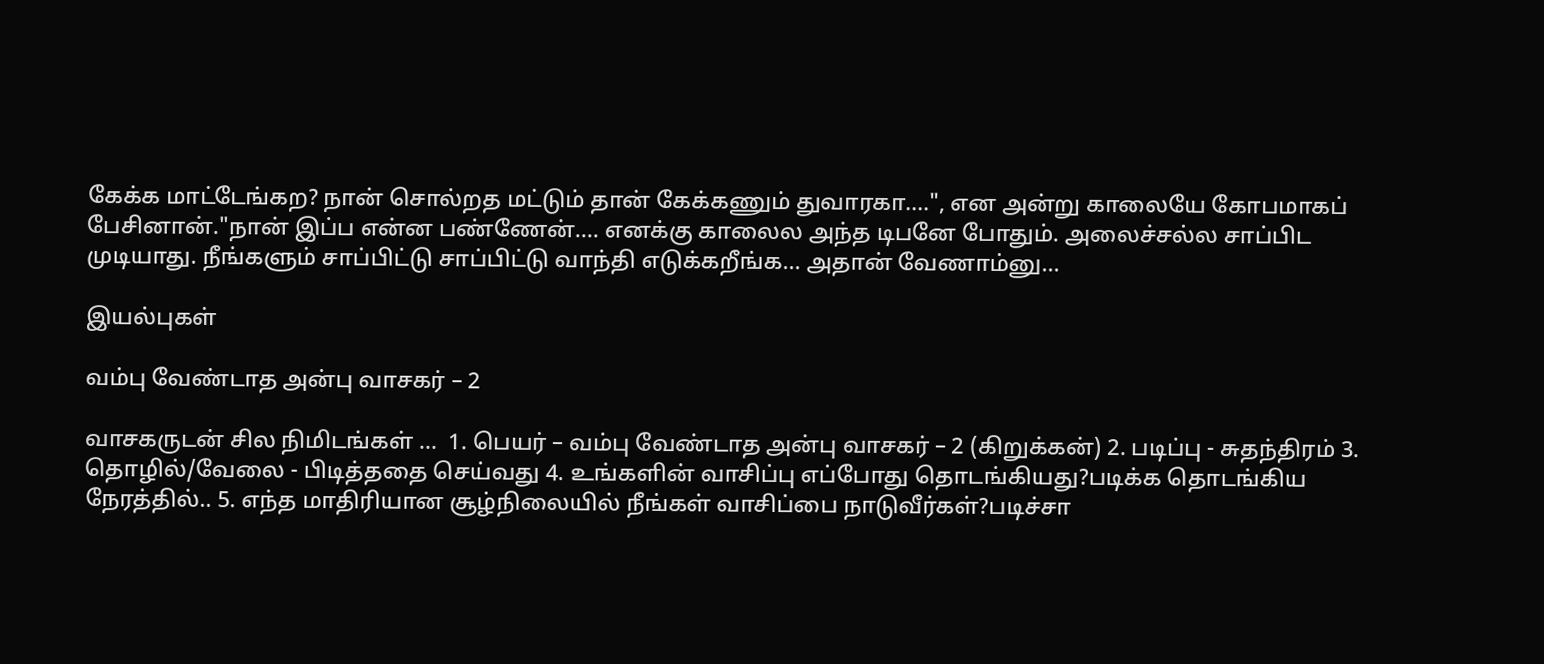கேக்க மாட்டேங்கற? நான் சொல்றத மட்டும் தான் கேக்கணும் துவாரகா….", என அன்று காலையே கோபமாகப் பேசினான்."நான் இப்ப என்ன பண்ணேன்…. எனக்கு காலைல அந்த டிபனே போதும். அலைச்சல்ல சாப்பிட முடியாது‌. நீங்களும் சாப்பிட்டு சாப்பிட்டு வாந்தி எடுக்கறீங்க… அதான் வேணாம்னு...

இயல்புகள்

வம்பு வேண்டாத அன்பு வாசகர் – 2

வாசகருடன் சில நிமிடங்கள் ...  1. பெயர் – வம்பு வேண்டாத அன்பு வாசகர் – 2 (கிறுக்கன்) 2. படிப்பு - சுதந்திரம் 3. தொழில்/வேலை - பிடித்ததை செய்வது 4. உங்களின் வாசிப்பு எப்போது தொடங்கியது?படிக்க தொடங்கிய நேரத்தில்.. 5. எந்த மாதிரியான சூழ்நிலையில் நீங்கள் வாசிப்பை நாடுவீர்கள்?படிச்சா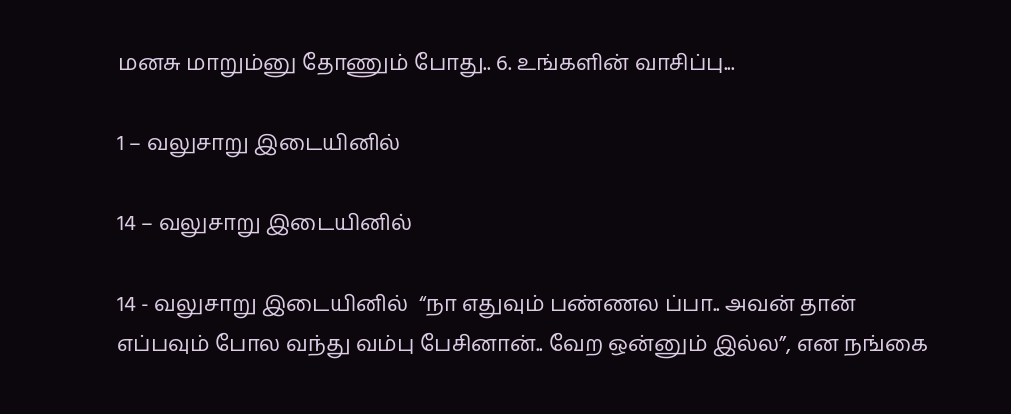மனசு மாறும்னு தோணும் போது.. 6. உங்களின் வாசிப்பு...

1 – வலுசாறு இடையினில்

14 – வலுசாறு இடையினில்

14 - வலுசாறு இடையினில்  “நா எதுவும் பண்ணல ப்பா.. அவன் தான் எப்பவும் போல வந்து வம்பு பேசினான்.. வேற ஒன்னும் இல்ல”, என நங்கை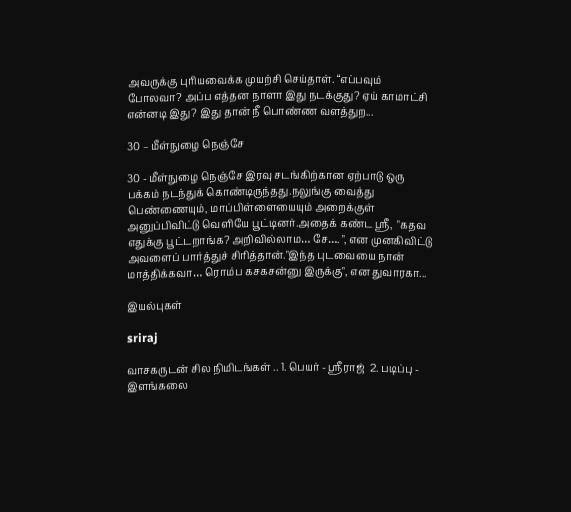அவருக்கு புரியவைக்க முயற்சி செய்தாள். “எப்பவும் போலவா? அப்ப எத்தன நாளா இது நடக்குது? ஏய் காமாட்சி என்னடி இது? இது தான் நீ பொண்ண வளத்துற...

30 – மீள்நுழை நெஞ்சே

30 - மீள்நுழை நெஞ்சே இரவு சடங்கிற்கான ஏற்பாடு ஒரு பக்கம் நடந்துக் கொண்டிருந்தது.நலுங்கு வைத்து பெண்ணையும், மாப்பிள்ளையையும் அறைக்குள் அனுப்பிவிட்டு வெளியே பூட்டினர்.அதைக் கண்ட ஸ்ரீ,  "கதவ எதுக்கு பூட்டறாங்க? அறிவில்லாம… சே…. ", என முனகிவிட்டு அவளைப் பார்த்துச் சிரித்தான்."இந்த புடவையை நான் மாத்திக்கவா… ரொம்ப கசகசன்னு இருக்கு", என துவாரகா...

இயல்புகள்

sriraj

வாசகருடன் சில நிமிடங்கள் .. 1. பெயர் - ஸ்ரீராஜ்  2. படிப்பு - இளங்கலை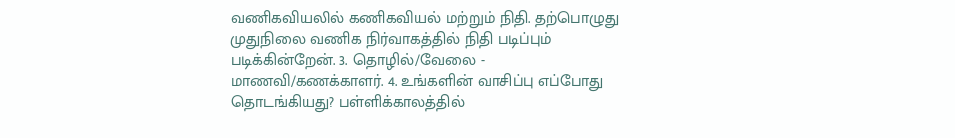வணிகவியலில் கணிகவியல் மற்றும் நிதி. தற்பொழுது முதுநிலை வணிக நிர்வாகத்தில் நிதி படிப்பும் படிக்கின்றேன். 3. தொழில்/வேலை - மாணவி/கணக்காளர். 4. உங்களின் வாசிப்பு எப்போது தொடங்கியது? பள்ளிக்காலத்தில்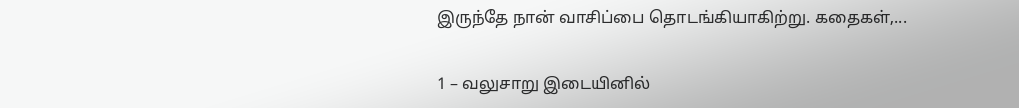இருந்தே நான் வாசிப்பை தொடங்கியாகிற்று. கதைகள்,...

1 – வலுசாறு இடையினில்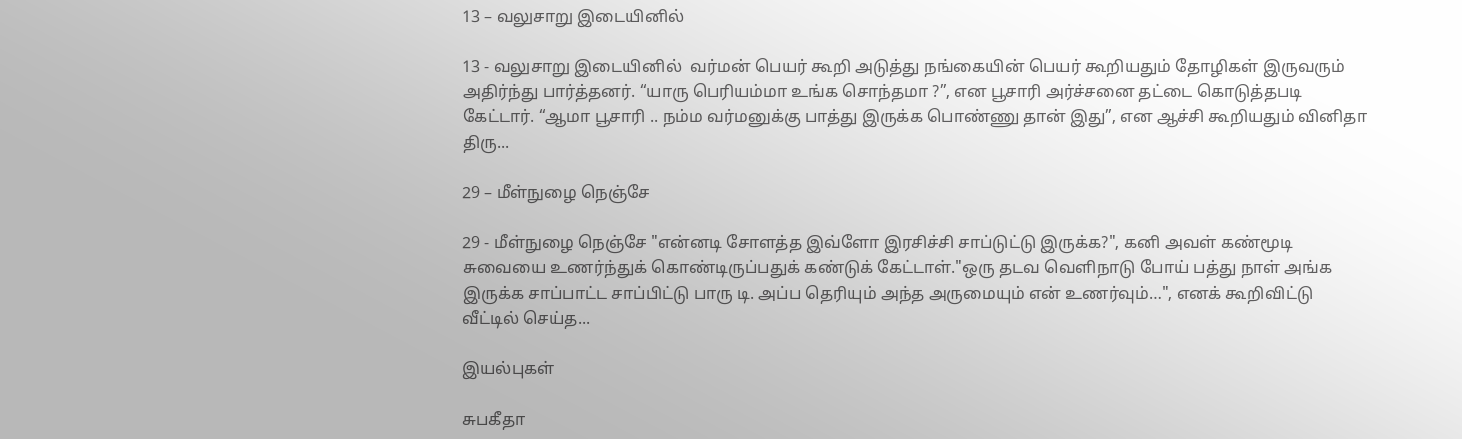13 – வலுசாறு இடையினில்

13 - வலுசாறு இடையினில்  வர்மன் பெயர் கூறி அடுத்து நங்கையின் பெயர் கூறியதும் தோழிகள் இருவரும் அதிர்ந்து பார்த்தனர். “யாரு பெரியம்மா உங்க சொந்தமா ?”, என பூசாரி அர்ச்சனை தட்டை கொடுத்தபடி கேட்டார். “ஆமா பூசாரி .. நம்ம வர்மனுக்கு பாத்து இருக்க பொண்ணு தான் இது”, என ஆச்சி கூறியதும் வினிதா திரு...

29 – மீள்நுழை நெஞ்சே

29 - மீள்நுழை நெஞ்சே "என்னடி சோளத்த இவ்ளோ இரசிச்சி சாப்டுட்டு இருக்க?", கனி அவள் கண்மூடி சுவையை உணர்ந்துக் கொண்டிருப்பதுக் கண்டுக் கேட்டாள்."ஒரு தடவ வெளிநாடு போய் பத்து நாள் அங்க இருக்க சாப்பாட்ட சாப்பிட்டு பாரு டி. அப்ப தெரியும் அந்த அருமையும் என் உணர்வும்…", எனக் கூறிவிட்டு வீட்டில் செய்த...

இயல்புகள்

சுபகீதா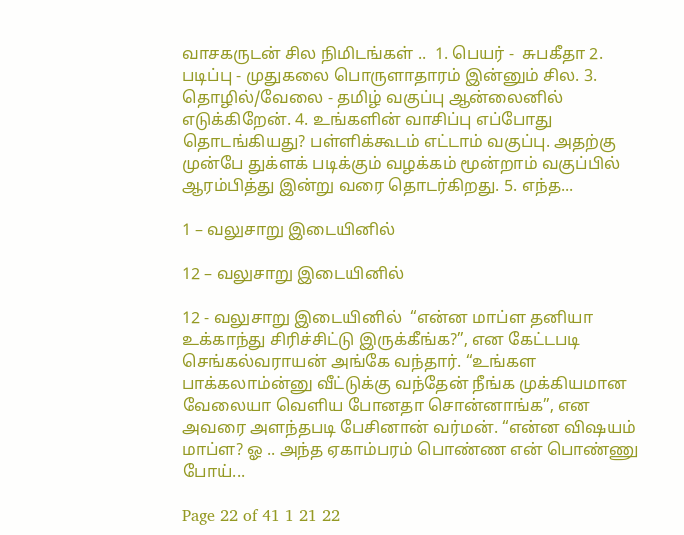வாசகருடன் சில நிமிடங்கள் ..  1. பெயர் -  சுபகீதா 2. படிப்பு - முதுகலை பொருளாதாரம் இன்னும் சில. 3. தொழில்/வேலை - தமிழ் வகுப்பு ஆன்லைனில் எடுக்கிறேன். 4. உங்களின் வாசிப்பு எப்போது தொடங்கியது? பள்ளிக்கூடம் எட்டாம் வகுப்பு. அதற்கு முன்பே துக்ளக் படிக்கும் வழக்கம் மூன்றாம் வகுப்பில் ஆரம்பித்து இன்று வரை தொடர்கிறது. 5. எந்த...

1 – வலுசாறு இடையினில்

12 – வலுசாறு இடையினில்

12 - வலுசாறு இடையினில்  “என்ன மாப்ள தனியா உக்காந்து சிரிச்சிட்டு இருக்கீங்க?”, என கேட்டபடி  செங்கல்வராயன் அங்கே வந்தார். “உங்கள பாக்கலாம்ன்னு வீட்டுக்கு வந்தேன் நீங்க முக்கியமான வேலையா வெளிய போனதா சொன்னாங்க”, என அவரை அளந்தபடி பேசினான் வர்மன். “என்ன விஷயம் மாப்ள? ஓ .. அந்த ஏகாம்பரம் பொண்ண என் பொண்ணு போய்...

Page 22 of 41 1 21 22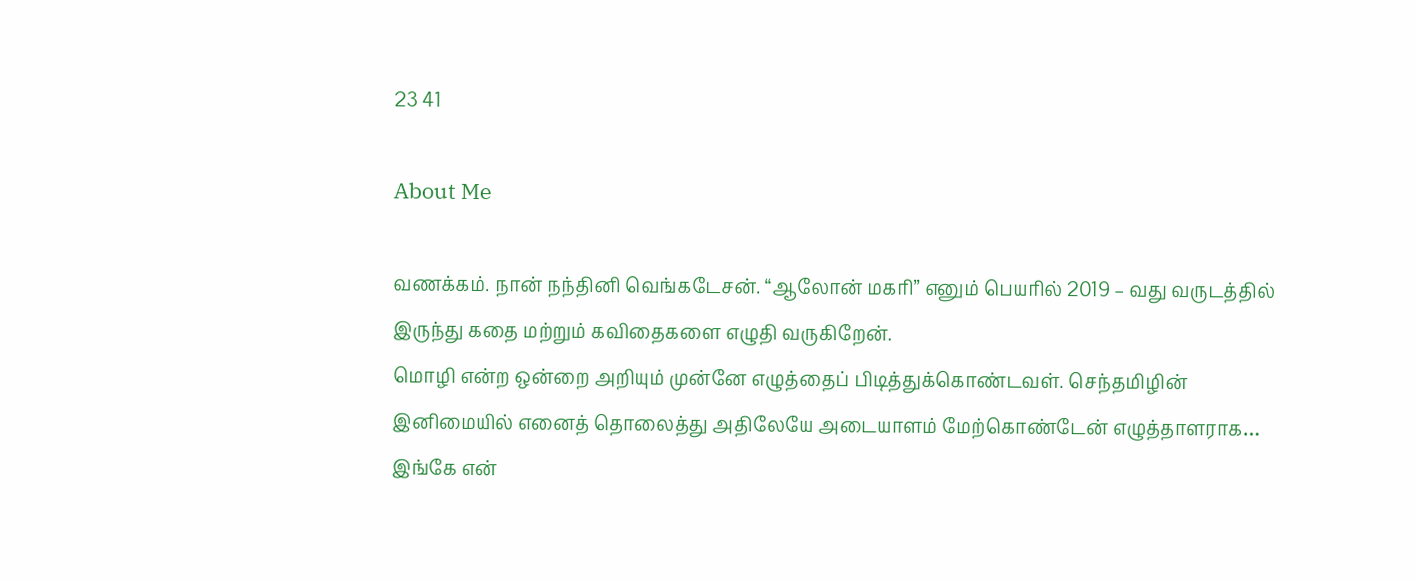23 41

About Me

வணக்கம். நான் நந்தினி வெங்கடேசன். “ஆலோன் மகரி” எனும் பெயரில் 2019 – வது வருடத்தில் இருந்து கதை மற்றும் கவிதைகளை எழுதி வருகிறேன்.
மொழி என்ற ஒன்றை அறியும் முன்னே எழுத்தைப் பிடித்துக்கொண்டவள். செந்தமிழின் இனிமையில் எனைத் தொலைத்து அதிலேயே அடையாளம் மேற்கொண்டேன் எழுத்தாளராக…
இங்கே என்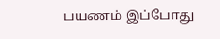பயணம் இப்போது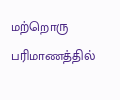மற்றொரு பரிமாணத்தில்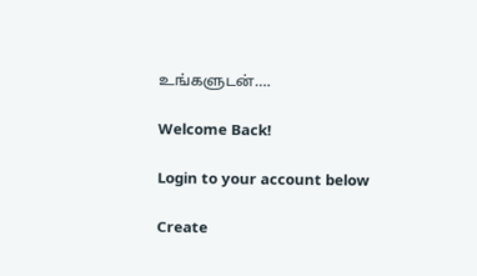உங்களுடன்….

Welcome Back!

Login to your account below

Create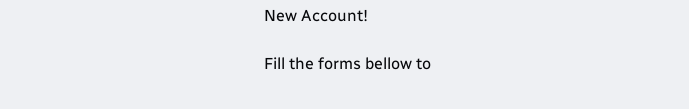New Account!

Fill the forms bellow to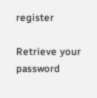register

Retrieve your password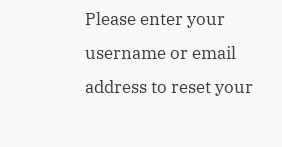Please enter your username or email address to reset your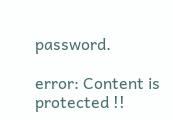password.

error: Content is protected !!